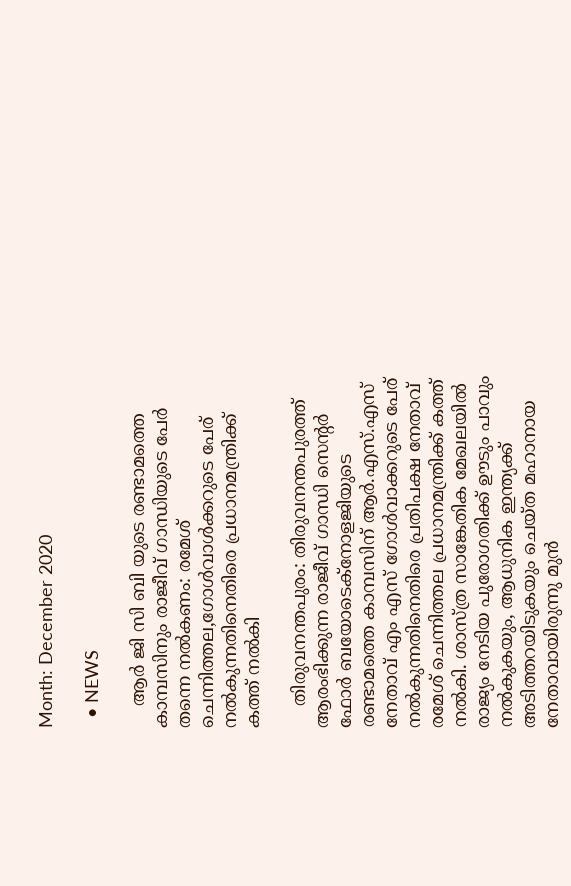Month: December 2020

  • NEWS

    ആര്‍ ജി സി ബി യുടെ രണ്ടാമത്തെ കാമ്പസിനും രാജീവ് ഗാന്ധിയുടെ പേര്‍ തന്നെ നല്‍കണം: രമേശ് ചെന്നിത്തല,ഗോള്‍വാള്‍ക്കറുടെ പേര് നല്‍കുന്നതിനെതിരെ പ്രധാനമന്ത്രിക്ക് കത്ത് നല്‍കി

    തിരുവനന്തപുരം: തിരുവനന്തപുരത്ത് ആരംഭിക്കുന്ന രാജീവ് ഗാന്ധി സെന്റര്‍ ഫോര്‍ ബയോടെക്നോളജിയുടെ രണ്ടാമത്തെ കാമ്പസിന് ആര്‍.എസ്.എസ് നേതാവ് എം എസ് ഗോള്‍വാക്കറുടെ പേര് നല്‍കുന്നതിനെതിരെ പ്രതിപക്ഷ നേതാവ് രമേശ് ചെന്നിത്തല പ്രധാനമന്ത്രിക്ക് കത്ത് നല്‍കി. ശാസ്ത്ര സാങ്കേതിക മേഖലയില്‍ രാജ്യം നേടിയ പുരോഗതിക്ക് ഊടും പാവും നല്‍കുകയും, ആധുനിക ഇന്ത്യക്ക് അടിത്തറയിടുകയും ചെയ്ത മഹാനായ നേതാവായിരുന്നു മുന്‍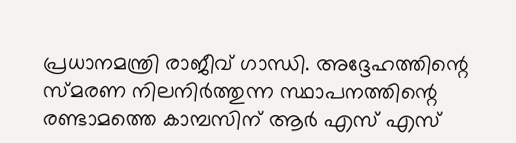പ്രധാനമന്ത്രി രാജീവ് ഗാന്ധി. അദ്ദേഹത്തിന്റെ സ്മരണ നിലനിര്‍ത്തുന്ന സ്ഥാപനത്തിന്റെ രണ്ടാമത്തെ കാമ്പസിന് ആര്‍ എസ് എസ്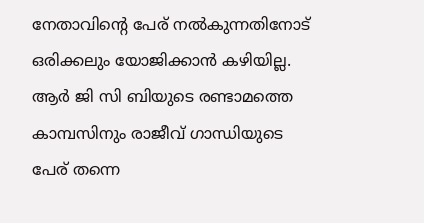നേതാവിന്റെ പേര് നല്‍കുന്നതിനോട് ഒരിക്കലും യോജിക്കാന്‍ കഴിയില്ല. ആര്‍ ജി സി ബിയുടെ രണ്ടാമത്തെ കാമ്പസിനും രാജീവ് ഗാന്ധിയുടെ പേര് തന്നെ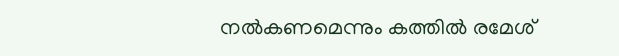നല്‍കണമെന്നും കത്തില്‍ രമേശ്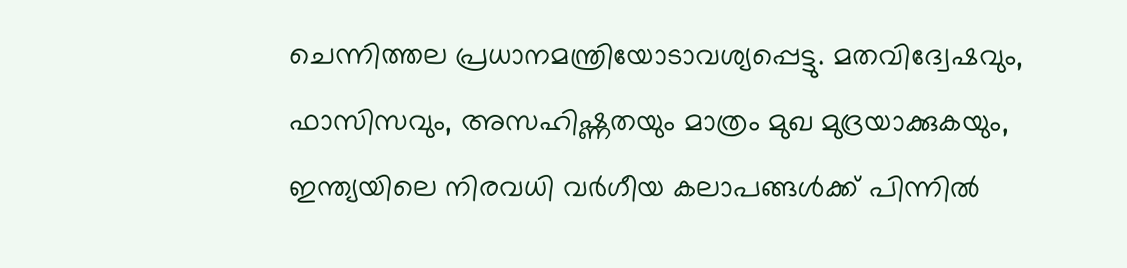ചെന്നിത്തല പ്രധാനമന്ത്രിയോടാവശ്യപ്പെട്ടു. മതവിദ്വേഷവും, ഫാസിസവും, അസഹിഷ്ണതയും മാത്രം മുഖ മുദ്രയാക്കുകയും, ഇന്ത്യയിലെ നിരവധി വര്‍ഗീയ കലാപങ്ങള്‍ക്ക് പിന്നില്‍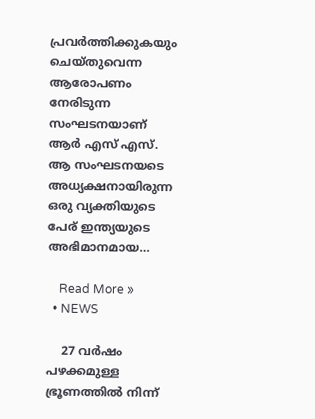പ്രവര്‍ത്തിക്കുകയും ചെയ്തുവെന്ന ആരോപണം നേരിടുന്ന സംഘടനയാണ് ആര്‍ എസ് എസ്. ആ സംഘടനയടെ അധ്യക്ഷനായിരുന്ന ഒരു വ്യക്തിയുടെ പേര് ഇന്ത്യയുടെ അഭിമാനമായ…

    Read More »
  • NEWS

    27 വർഷം പഴക്കമുള്ള ഭ്രൂണത്തിൽ നിന്ന്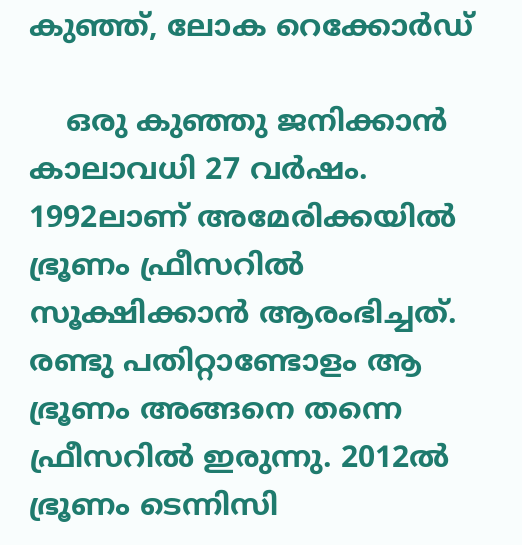കുഞ്ഞ്, ലോക റെക്കോർഡ്

    ഒരു കുഞ്ഞു ജനിക്കാൻ കാലാവധി 27 വർഷം. 1992ലാണ് അമേരിക്കയിൽ ഭ്രൂണം ഫ്രീസറിൽ സൂക്ഷിക്കാൻ ആരംഭിച്ചത്. രണ്ടു പതിറ്റാണ്ടോളം ആ ഭ്രൂണം അങ്ങനെ തന്നെ ഫ്രീസറിൽ ഇരുന്നു. 2012ൽ ഭ്രൂണം ടെന്നിസി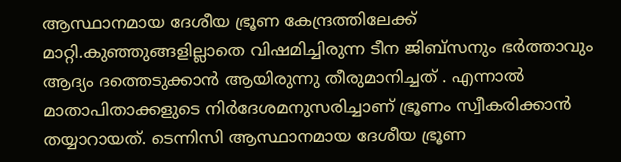ആസ്ഥാനമായ ദേശീയ ഭ്രൂണ കേന്ദ്രത്തിലേക്ക് മാറ്റി.കുഞ്ഞുങ്ങളില്ലാതെ വിഷമിച്ചിരുന്ന ടീന ജിബ്സനും ഭർത്താവും ആദ്യം ദത്തെടുക്കാൻ ആയിരുന്നു തീരുമാനിച്ചത് . എന്നാൽ മാതാപിതാക്കളുടെ നിർദേശമനുസരിച്ചാണ് ഭ്രൂണം സ്വീകരിക്കാൻ തയ്യാറായത്. ടെന്നിസി ആസ്ഥാനമായ ദേശീയ ഭ്രൂണ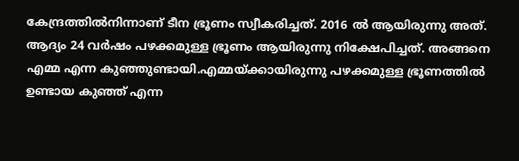കേന്ദ്രത്തിൽനിന്നാണ് ടീന ഭ്രൂണം സ്വീകരിച്ചത്. 2016 ൽ ആയിരുന്നു അത്. ആദ്യം 24 വർഷം പഴക്കമുള്ള ഭ്രൂണം ആയിരുന്നു നിക്ഷേപിച്ചത്. അങ്ങനെ എമ്മ എന്ന കുഞ്ഞുണ്ടായി.എമ്മയ്ക്കായിരുന്നു പഴക്കമുള്ള ഭ്രൂണത്തിൽ ഉണ്ടായ കുഞ്ഞ് എന്ന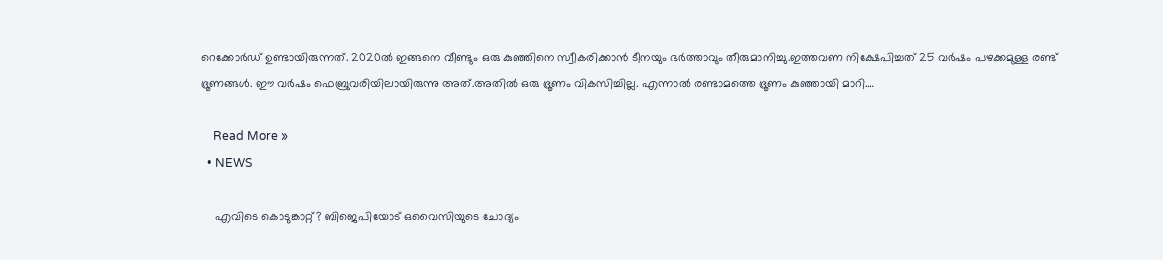റെക്കോർഡ് ഉണ്ടായിരുന്നത്. 2020ൽ ഇങ്ങനെ വീണ്ടും ഒരു കുഞ്ഞിനെ സ്വീകരിക്കാൻ ടീനയും ഭർത്താവും തീരുമാനിച്ചു.ഇത്തവണ നിക്ഷേപിച്ചത് 25 വർഷം പഴക്കമുള്ള രണ്ട് ഭ്രൂണങ്ങൾ. ഈ വർഷം ഫെബ്രുവരിയിലായിരുന്നു അത്.അതിൽ ഒരു ഭ്രൂണം വികസിച്ചില്ല. എന്നാൽ രണ്ടാമത്തെ ഭ്രൂണം കുഞ്ഞായി മാറി.…

    Read More »
  • NEWS

    എവിടെ കൊടുങ്കാറ്റ്? ബിജെപിയോട് ഒവൈസിയുടെ ചോദ്യം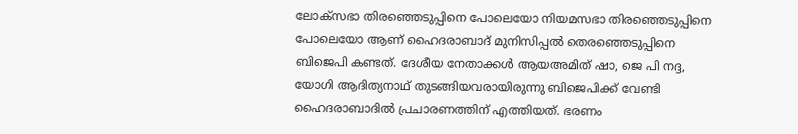ലോക്‌സഭാ തിരഞ്ഞെടുപ്പിനെ പോലെയോ നിയമസഭാ തിരഞ്ഞെടുപ്പിനെ പോലെയോ ആണ് ഹൈദരാബാദ് മുനിസിപ്പല്‍ തെരഞ്ഞെടുപ്പിനെ ബിജെപി കണ്ടത്. ദേശീയ നേതാക്കള്‍ ആയഅമിത് ഷാ, ജെ പി നദ്ദ, യോഗി ആദിത്യനാഥ് തുടങ്ങിയവരായിരുന്നു ബിജെപിക്ക് വേണ്ടി ഹൈദരാബാദില്‍ പ്രചാരണത്തിന് എത്തിയത്. ഭരണം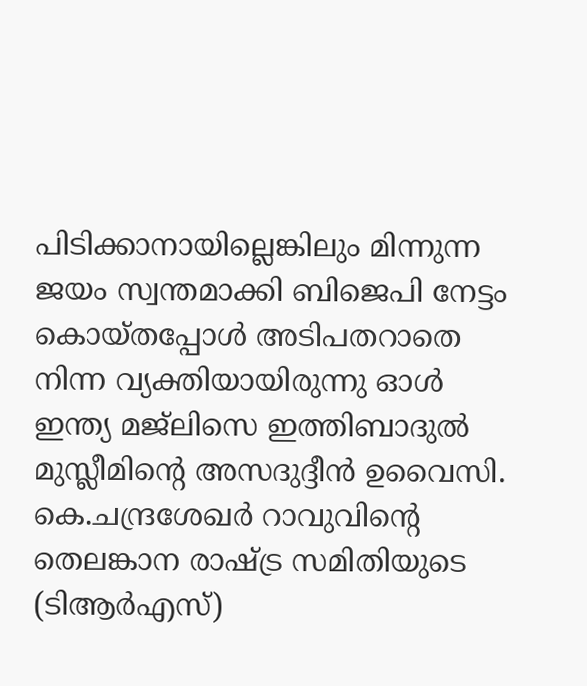പിടിക്കാനായില്ലെങ്കിലും മിന്നുന്ന ജയം സ്വന്തമാക്കി ബിജെപി നേട്ടം കൊയ്തപ്പോള്‍ അടിപതറാതെ നിന്ന വ്യക്തിയായിരുന്നു ഓള്‍ ഇന്ത്യ മജ്‌ലിസെ ഇത്തിബാദുല്‍ മുസ്ലീമിന്റെ അസദുദ്ദീന്‍ ഉവൈസി. കെ.ചന്ദ്രശേഖര്‍ റാവുവിന്റെ തെലങ്കാന രാഷ്ട്ര സമിതിയുടെ (ടിആര്‍എസ്)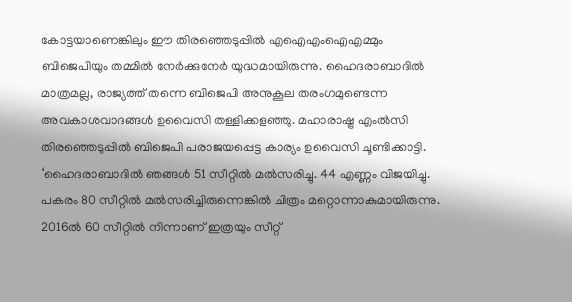കോട്ടയാണെങ്കിലും ഈ തിരഞ്ഞെടുപ്പില്‍ എഐഎംഐഎമ്മും ബിജെപിയും തമ്മില്‍ നേര്‍ക്കുനേര്‍ യുദ്ധമായിരുന്നു. ഹൈദരാബാദില്‍ മാത്രമല്ല, രാജ്യത്ത് തന്നെ ബിജെപി അനുകൂല തരംഗമുണ്ടെന്ന അവകാശവാദങ്ങള്‍ ഉവൈസി തള്ളിക്കളഞ്ഞു. മഹാരാഷ്ട്ര എംല്‍സി തിരഞ്ഞെടുപ്പില്‍ ബിജെപി പരാജയപ്പെട്ട കാര്യം ഉവൈസി ചൂണ്ടിക്കാട്ടി. ‘ഹൈദരാബാദില്‍ ഞങ്ങള്‍ 51 സീറ്റില്‍ മല്‍സരിച്ചു. 44 എണ്ണം വിജയിച്ചു. പകരം 80 സീറ്റില്‍ മല്‍സരിച്ചിരുന്നെങ്കില്‍ ചിത്രം മറ്റൊന്നാകുമായിരുന്നു. 2016ല്‍ 60 സീറ്റില്‍ നിന്നാണ് ഇത്രയും സീറ്റ്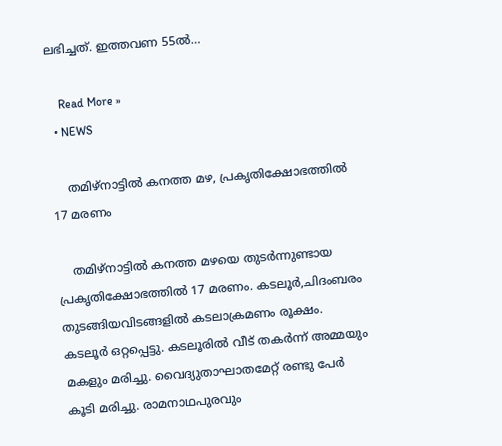ലഭിച്ചത്. ഇത്തവണ 55ല്‍…

    Read More »
  • NEWS

    തമിഴ്നാട്ടിൽ കനത്ത മഴ, പ്രകൃതിക്ഷോഭത്തിൽ 17 മരണം

    തമിഴ്നാട്ടിൽ കനത്ത മഴയെ തുടർന്നുണ്ടായ പ്രകൃതിക്ഷോഭത്തിൽ 17 മരണം. കടലൂർ,ചിദംബരം തുടങ്ങിയവിടങ്ങളിൽ കടലാക്രമണം രൂക്ഷം. കടലൂർ ഒറ്റപ്പെട്ടു. കടലൂരിൽ വീട് തകർന്ന്‌ അമ്മയും മകളും മരിച്ചു. വൈദ്യുതാഘാതമേറ്റ് രണ്ടു പേർ കൂടി മരിച്ചു. രാമനാഥപുരവും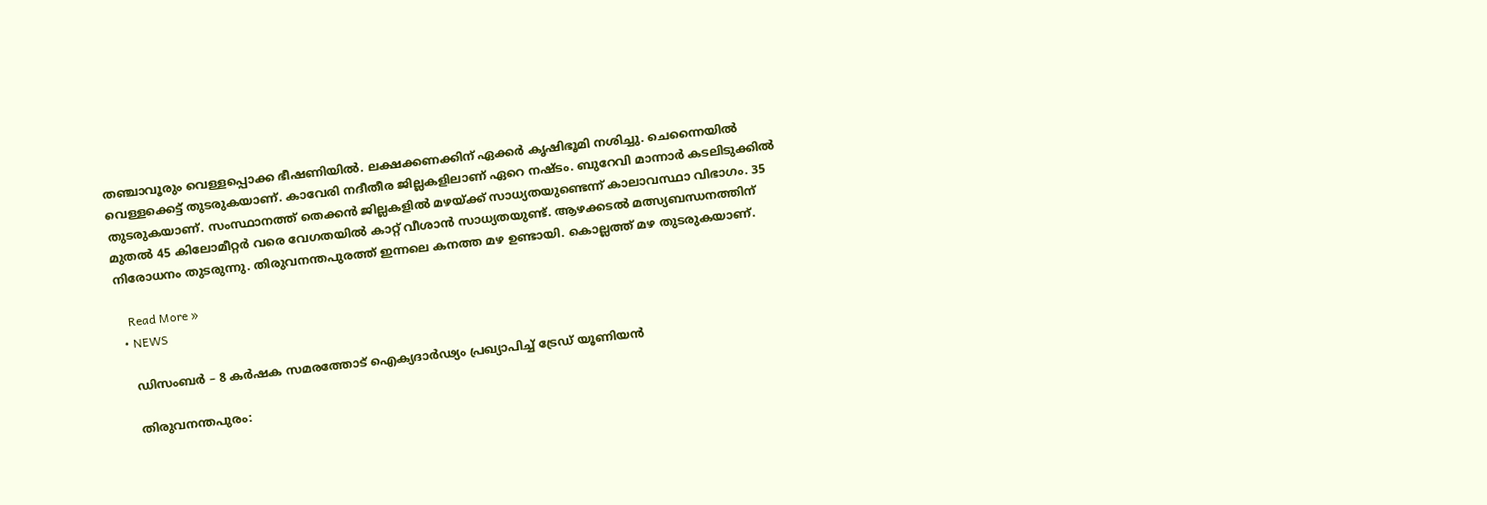തഞ്ചാവൂരും വെള്ളപ്പൊക്ക ഭീഷണിയിൽ. ലക്ഷക്കണക്കിന് ഏക്കർ കൃഷിഭൂമി നശിച്ചു. ചെന്നൈയിൽ വെള്ളക്കെട്ട് തുടരുകയാണ്. കാവേരി നദീതീര ജില്ലകളിലാണ് ഏറെ നഷ്ടം. ബുറേവി മാന്നാർ കടലിടുക്കിൽ തുടരുകയാണ്. സംസ്ഥാനത്ത് തെക്കൻ ജില്ലകളിൽ മഴയ്ക്ക് സാധ്യതയുണ്ടെന്ന് കാലാവസ്ഥാ വിഭാഗം. 35 മുതൽ 45 കിലോമീറ്റർ വരെ വേഗതയിൽ കാറ്റ് വീശാൻ സാധ്യതയുണ്ട്. ആഴക്കടൽ മത്സ്യബന്ധനത്തിന് നിരോധനം തുടരുന്നു. തിരുവനന്തപുരത്ത് ഇന്നലെ കനത്ത മഴ ഉണ്ടായി. കൊല്ലത്ത് മഴ തുടരുകയാണ്.

    Read More »
  • NEWS

    ഡിസംബർ – 8 കർഷക സമരത്തോട് ഐക്യദാർഢ്യം പ്രഖ്യാപിച്ച് ട്രേഡ് യൂണിയന്‍

    തിരുവനന്തപുരം: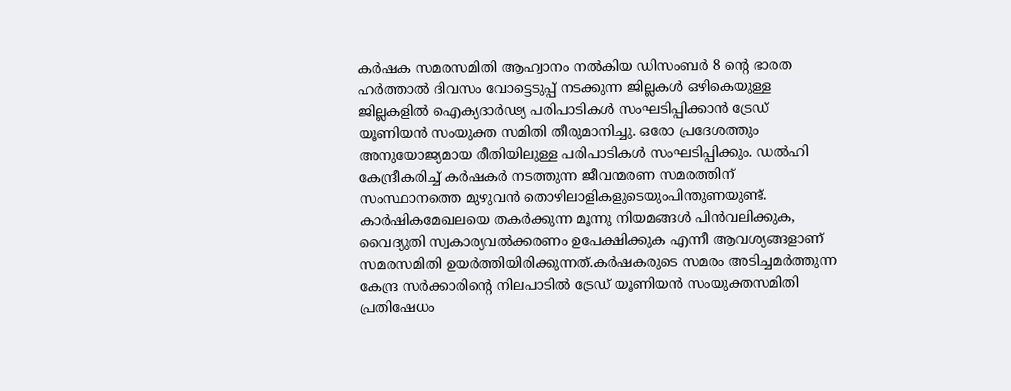കർഷക സമരസമിതി ആഹ്വാനം നൽകിയ ഡിസംബർ 8 ൻ്റെ ഭാരത ഹർത്താൽ ദിവസം വോട്ടെടുപ്പ് നടക്കുന്ന ജില്ലകൾ ഒഴികെയുള്ള ജില്ലകളിൽ ഐക്യദാർഢ്യ പരിപാടികൾ സംഘടിപ്പിക്കാൻ ട്രേഡ് യൂണിയൻ സംയുക്ത സമിതി തീരുമാനിച്ചു. ഒരോ പ്രദേശത്തും അനുയോജ്യമായ രീതിയിലുള്ള പരിപാടികൾ സംഘടിപ്പിക്കും. ഡൽഹി കേന്ദ്രീകരിച്ച് കർഷകർ നടത്തുന്ന ജീവന്മരണ സമരത്തിന് സംസ്ഥാനത്തെ മുഴുവൻ തൊഴിലാളികളുടെയുംപിന്തുണയുണ്ട്. കാർഷികമേഖലയെ തകർക്കുന്ന മൂന്നു നിയമങ്ങൾ പിൻവലിക്കുക, വൈദ്യുതി സ്വകാര്യവൽക്കരണം ഉപേക്ഷിക്കുക എന്നീ ആവശ്യങ്ങളാണ് സമരസമിതി ഉയർത്തിയിരിക്കുന്നത്.കർഷകരുടെ സമരം അടിച്ചമർത്തുന്ന കേന്ദ്ര സർക്കാരിൻ്റെ നിലപാടിൽ ട്രേഡ് യൂണിയൻ സംയുക്തസമിതി പ്രതിഷേധം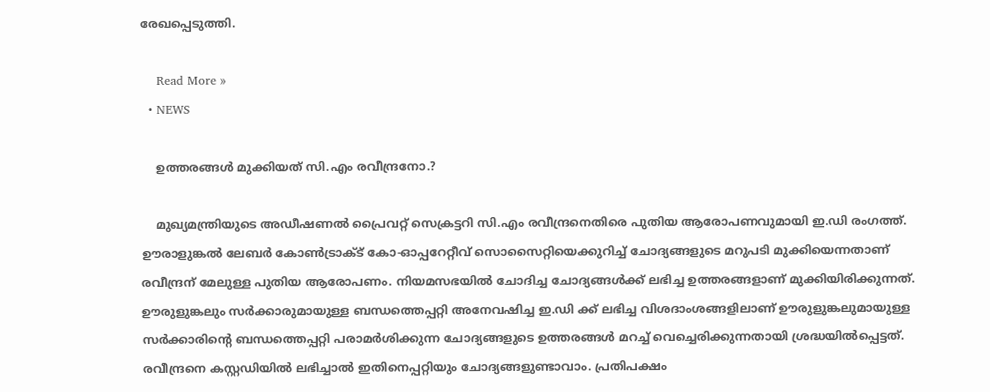രേഖപ്പെടുത്തി.

    Read More »
  • NEWS

    ഉത്തരങ്ങള്‍ മുക്കിയത് സി.എം രവീന്ദ്രനോ.?

    മുഖ്യമന്ത്രിയുടെ അഡീഷണല്‍ പ്രൈവറ്റ് സെക്രട്ടറി സി.എം രവീന്ദ്രനെതിരെ പുതിയ ആരോപണവുമായി ഇ.ഡി രംഗത്ത്. ഊരാളുങ്കല്‍ ലേബര്‍ കോണ്‍ട്രാക്ട് കോ-ഓപ്പറേറ്റീവ് സൊസൈറ്റിയെക്കുറിച്ച് ചോദ്യങ്ങളുടെ മറുപടി മുക്കിയെന്നതാണ് രവീന്ദ്രന് മേലുള്ള പുതിയ ആരോപണം. നിയമസഭയില്‍ ചോദിച്ച ചോദ്യങ്ങള്‍ക്ക് ലഭിച്ച ഉത്തരങ്ങളാണ് മുക്കിയിരിക്കുന്നത്. ഊരുളുങ്കലും സര്‍ക്കാരുമായുള്ള ബന്ധത്തെപ്പറ്റി അനേവഷിച്ച ഇ.ഡി ക്ക് ലഭിച്ച വിശദാംശങ്ങളിലാണ് ഊരുളുങ്കലുമായുള്ള സര്‍ക്കാരിന്റെ ബന്ധത്തെപ്പറ്റി പരാമര്‍ശിക്കുന്ന ചോദ്യങ്ങളുടെ ഉത്തരങ്ങള്‍ മറച്ച് വെച്ചെരിക്കുന്നതായി ശ്രദ്ധയില്‍പ്പെട്ടത്. രവീന്ദ്രനെ കസ്റ്റഡിയില്‍ ലഭിച്ചാല്‍ ഇതിനെപ്പറ്റിയും ചോദ്യങ്ങളുണ്ടാവാം. പ്രതിപക്ഷം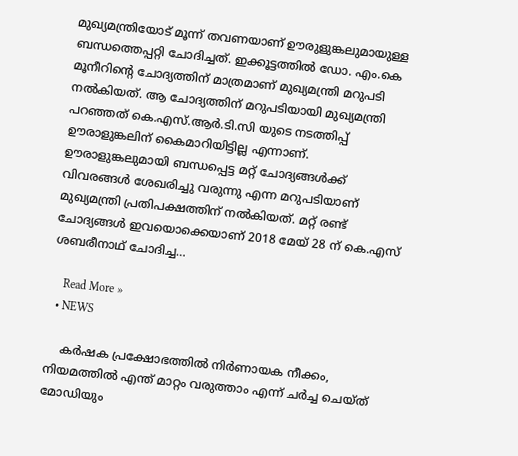മുഖ്യമന്ത്രിയോട് മൂന്ന് തവണയാണ് ഊരുളുങ്കലുമായുള്ള ബന്ധത്തെപ്പറ്റി ചോദിച്ചത്. ഇക്കൂട്ടത്തില്‍ ഡോ. എം.കെ മൂനീറിന്റെ ചോദ്യത്തിന് മാത്രമാണ് മുഖ്യമന്ത്രി മറുപടി നല്‍കിയത്. ആ ചോദ്യത്തിന് മറുപടിയായി മുഖ്യമന്ത്രി പറഞ്ഞത് കെ.എസ്.ആര്‍.ടി.സി യുടെ നടത്തിപ്പ് ഊരാളുങ്കലിന് കൈമാറിയിട്ടില്ല എന്നാണ്. ഊരാളുങ്കലുമായി ബന്ധപ്പെട്ട മറ്റ് ചോദ്യങ്ങള്‍ക്ക് വിവരങ്ങള്‍ ശേഖരിച്ചു വരുന്നു എന്ന മറുപടിയാണ് മുഖ്യമന്ത്രി പ്രതിപക്ഷത്തിന് നല്‍കിയത്. മറ്റ് രണ്ട് ചോദ്യങ്ങള്‍ ഇവയൊക്കെയാണ് 2018 മേയ് 28 ന് കെ.എസ് ശബരീനാഥ് ചോദിച്ച…

    Read More »
  • NEWS

    കർഷക പ്രക്ഷോഭത്തിൽ നിർണായക നീക്കം, നിയമത്തിൽ എന്ത് മാറ്റം വരുത്താം എന്ന് ചർച്ച ചെയ്ത് മോഡിയും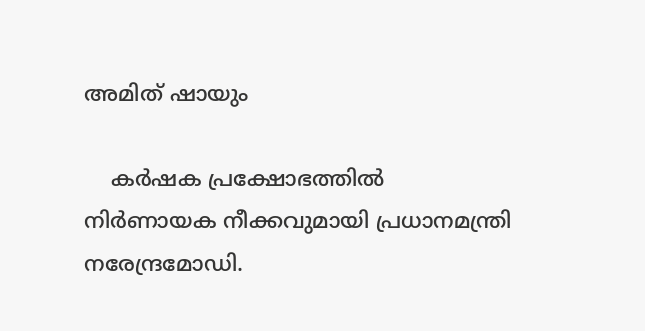അമിത് ഷായും

    കർഷക പ്രക്ഷോഭത്തിൽ നിർണായക നീക്കവുമായി പ്രധാനമന്ത്രി നരേന്ദ്രമോഡി.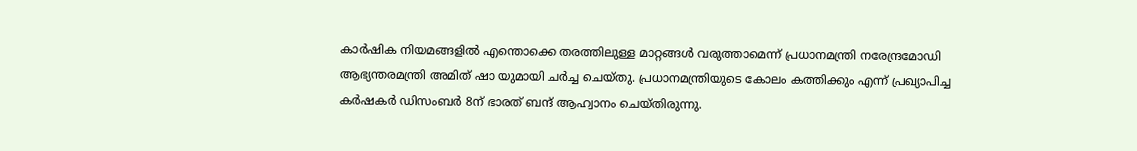കാർഷിക നിയമങ്ങളിൽ എന്തൊക്കെ തരത്തിലുള്ള മാറ്റങ്ങൾ വരുത്താമെന്ന് പ്രധാനമന്ത്രി നരേന്ദ്രമോഡി ആഭ്യന്തരമന്ത്രി അമിത് ഷാ യുമായി ചർച്ച ചെയ്തു. പ്രധാനമന്ത്രിയുടെ കോലം കത്തിക്കും എന്ന് പ്രഖ്യാപിച്ച കർഷകർ ഡിസംബർ 8ന് ഭാരത് ബന്ദ് ആഹ്വാനം ചെയ്തിരുന്നു.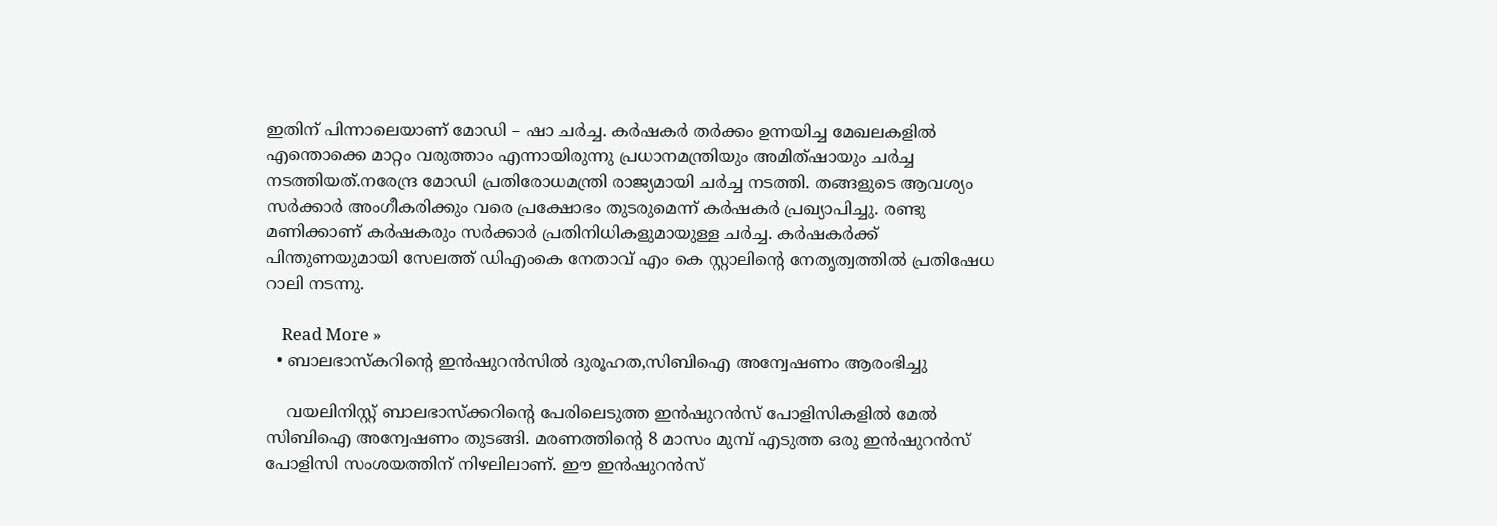ഇതിന് പിന്നാലെയാണ് മോഡി – ഷാ ചർച്ച. കർഷകർ തർക്കം ഉന്നയിച്ച മേഖലകളിൽ എന്തൊക്കെ മാറ്റം വരുത്താം എന്നായിരുന്നു പ്രധാനമന്ത്രിയും അമിത്ഷായും ചർച്ച നടത്തിയത്.നരേന്ദ്ര മോഡി പ്രതിരോധമന്ത്രി രാജ്യമായി ചർച്ച നടത്തി. തങ്ങളുടെ ആവശ്യം സർക്കാർ അംഗീകരിക്കും വരെ പ്രക്ഷോഭം തുടരുമെന്ന് കർഷകർ പ്രഖ്യാപിച്ചു. രണ്ടു മണിക്കാണ് കർഷകരും സർക്കാർ പ്രതിനിധികളുമായുള്ള ചർച്ച. കർഷകർക്ക് പിന്തുണയുമായി സേലത്ത് ഡിഎംകെ നേതാവ് എം കെ സ്റ്റാലിന്റെ നേതൃത്വത്തിൽ പ്രതിഷേധ റാലി നടന്നു.

    Read More »
  • ബാലഭാസ്കറിന്റെ ഇൻഷുറൻസിൽ ദുരൂഹത,സിബിഐ അന്വേഷണം ആരംഭിച്ചു

    വയലിനിസ്റ്റ് ബാലഭാസ്ക്കറിന്റെ പേരിലെടുത്ത ഇൻഷുറൻസ് പോളിസികളിൽ മേൽ സിബിഐ അന്വേഷണം തുടങ്ങി. മരണത്തിന്റെ 8 മാസം മുമ്പ് എടുത്ത ഒരു ഇൻഷുറൻസ് പോളിസി സംശയത്തിന് നിഴലിലാണ്. ഈ ഇൻഷുറൻസ്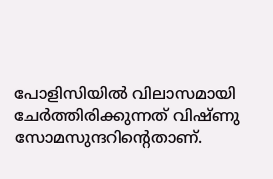പോളിസിയിൽ വിലാസമായി ചേർത്തിരിക്കുന്നത് വിഷ്ണു സോമസുന്ദറിന്റെതാണ്.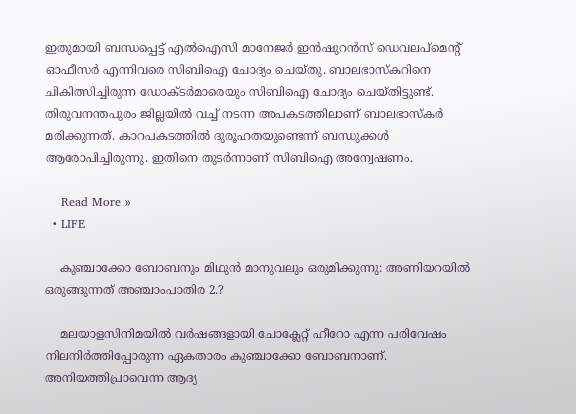ഇതുമായി ബന്ധപ്പെട്ട് എൽഐസി മാനേജർ ഇൻഷുറൻസ് ഡെവലപ്മെന്റ് ഓഫീസർ എന്നിവരെ സിബിഐ ചോദ്യം ചെയ്തു. ബാലഭാസ്കറിനെ ചികിത്സിച്ചിരുന്ന ഡോക്ടർമാരെയും സിബിഐ ചോദ്യം ചെയ്തിട്ടുണ്ട്. തിരുവനന്തപുരം ജില്ലയിൽ വച്ച് നടന്ന അപകടത്തിലാണ് ബാലഭാസ്കർ മരിക്കുന്നത്. കാറപകടത്തിൽ ദുരൂഹതയുണ്ടെന്ന് ബന്ധുക്കൾ ആരോപിച്ചിരുന്നു. ഇതിനെ തുടർന്നാണ് സിബിഐ അന്വേഷണം.

    Read More »
  • LIFE

    കുഞ്ചാക്കോ ബോബനും മിഥുന്‍ മാനുവലും ഒരുമിക്കുന്നു: അണിയറയില്‍ ഒരുങ്ങുന്നത് അഞ്ചാംപാതിര 2.?

    മലയാളസിനിമയില്‍ വര്‍ഷങ്ങളായി ചോക്ലേറ്റ് ഹീറോ എന്ന പരിവേഷം നിലനിര്‍ത്തിപ്പോരുന്ന ഏകതാരം കുഞ്ചാക്കോ ബോബനാണ്. അനിയത്തിപ്രാവെന്ന ആദ്യ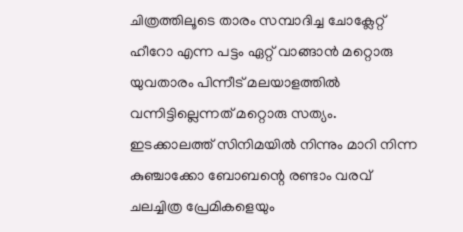ചിത്രത്തിലൂടെ താരം സമ്പാദിച്ച ചോക്ലേറ്റ് ഹീറോ എന്ന പട്ടം ഏറ്റ് വാങ്ങാന്‍ മറ്റൊരു യുവതാരം പിന്നീട് മലയാളത്തില്‍ വന്നിട്ടില്ലെന്നത് മറ്റൊരു സത്യം. ഇടക്കാലത്ത് സിനിമയില്‍ നിന്നും മാറി നിന്ന കുഞ്ചാക്കോ ബോബന്റെ രണ്ടാം വരവ് ചലച്ചിത്ര പ്രേമികളെയും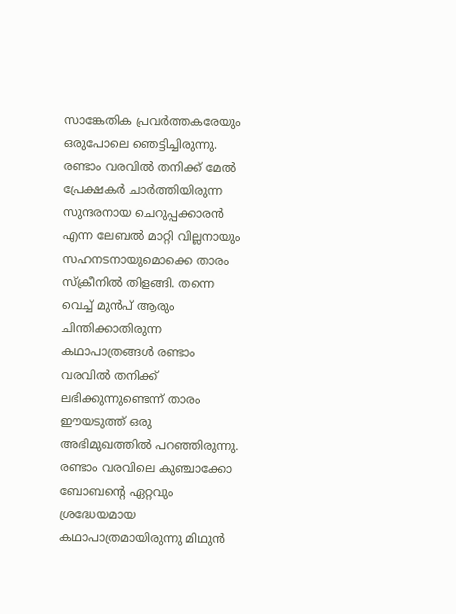സാങ്കേതിക പ്രവര്‍ത്തകരേയും ഒരുപോലെ ഞെട്ടിച്ചിരുന്നു. രണ്ടാം വരവില്‍ തനിക്ക് മേല്‍ പ്രേക്ഷകര്‍ ചാര്‍ത്തിയിരുന്ന സുന്ദരനായ ചെറുപ്പക്കാരന്‍ എന്ന ലേബല്‍ മാറ്റി വില്ലനായും സഹനടനായുമൊക്കെ താരം സ്‌ക്രീനില്‍ തിളങ്ങി. തന്നെ വെച്ച് മുന്‍പ് ആരും ചിന്തിക്കാതിരുന്ന കഥാപാത്രങ്ങള്‍ രണ്ടാം വരവില്‍ തനിക്ക് ലഭിക്കുന്നുണ്ടെന്ന് താരം ഈയടുത്ത് ഒരു അഭിമുഖത്തില്‍ പറഞ്ഞിരുന്നു. രണ്ടാം വരവിലെ കുഞ്ചാക്കോ ബോബന്റെ ഏറ്റവും ശ്രദ്ധേയമായ കഥാപാത്രമായിരുന്നു മിഥുന്‍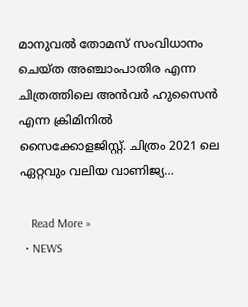മാനുവല്‍ തോമസ് സംവിധാനം ചെയ്ത അഞ്ചാംപാതിര എന്ന ചിത്രത്തിലെ അന്‍വര്‍ ഹുസൈന്‍ എന്ന ക്രിമിനില്‍ സൈക്കോളജിസ്റ്റ്. ചിത്രം 2021 ലെ ഏറ്റവും വലിയ വാണിജ്യ…

    Read More »
  • NEWS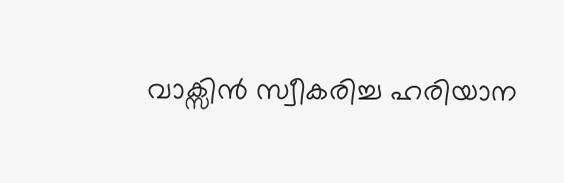വാക്സിൻ സ്വീകരിച്ച ഹരിയാന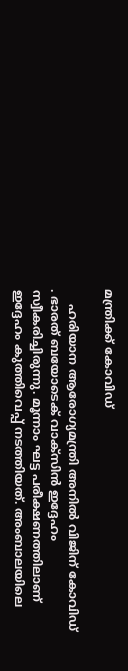മന്ത്രിക്ക് കോവിഡ്

    ഹരിയാന ആരോഗ്യമന്ത്രി അനിൽ വിജിന് കോവിഡ് . ഭാരത് ബയോടെക് വാക്സിൻ ഇദ്ദേഹം സ്വീകരിച്ചിരുന്നു. മൂന്നാം ഘട്ട പരീക്ഷണത്തിലാണ് ഇദ്ദേഹം കുത്തിവെപ്പ് നടത്തിയത്. അംബാലയിലെ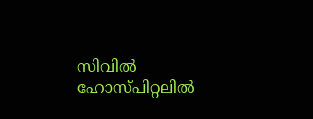സിവിൽ ഹോസ്പിറ്റലിൽ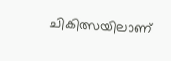ചികിത്സയിലാണ്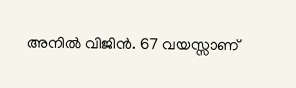അനിൽ വിജിൻ. 67 വയസ്സാണ്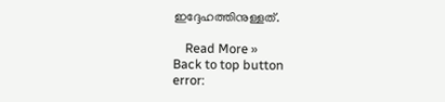ഇദ്ദേഹത്തിനുള്ളത്.

    Read More »
Back to top button
error: